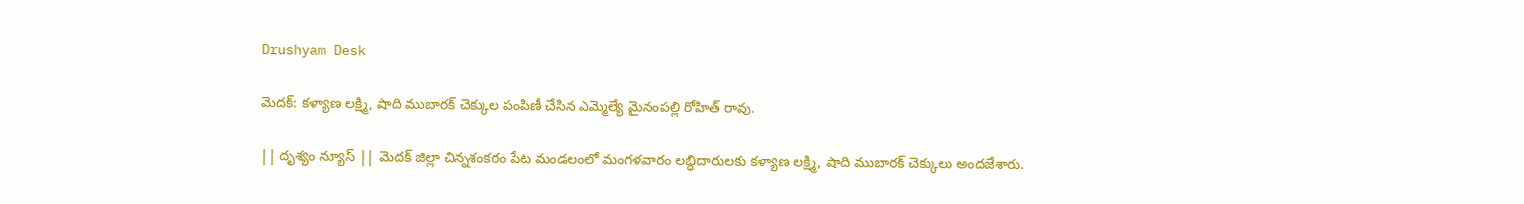Drushyam Desk

మెదక్: కళ్యాణ లక్ష్మి, షాది ముబారక్ చెక్కుల పంపిణీ చేసిన ఎమ్మెల్యే మైనంపల్లి రోహిత్ రావు.

|| దృశ్యం న్యూస్ || మెదక్ జిల్లా చిన్నశంకరం పేట మండలంలో మంగళవారం లబ్ధిదారులకు కళ్యాణ లక్ష్మి, షాది ముబారక్ చెక్కులు అందజేశారు.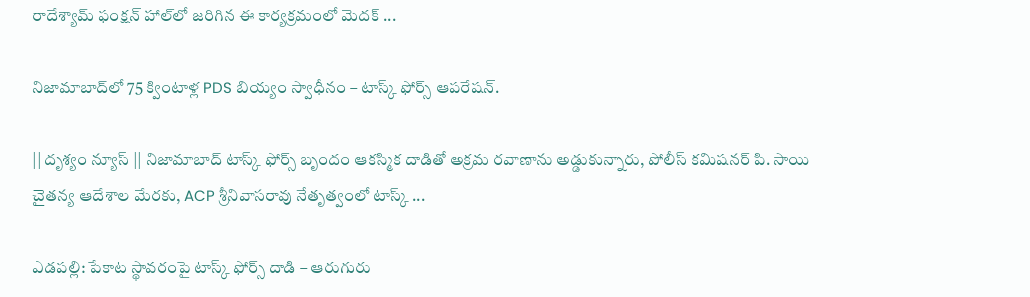రాదేశ్యామ్ ఫంక్షన్ హాల్‌లో జరిగిన ఈ కార్యక్రమంలో మెదక్ ...

నిజామాబాద్‌లో 75 క్వింటాళ్ల PDS బియ్యం స్వాధీనం – టాస్క్ ఫోర్స్ ఆపరేషన్.

|| దృశ్యం న్యూస్ || నిజామాబాద్ టాస్క్ ఫోర్స్ బృందం ఆకస్మిక దాడితో అక్రమ రవాణాను అడ్డుకున్నారు, పోలీస్ కమిషనర్ పి. సాయి చైతన్య ఆదేశాల మేరకు, ACP శ్రీనివాసరావు నేతృత్వంలో టాస్క్ ...

ఎడపల్లి: పేకాట స్థావరంపై టాస్క్ ఫోర్స్ దాడి – ఆరుగురు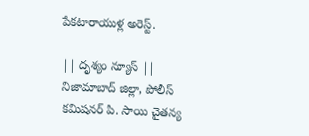పేకటారాయుళ్ల అరెస్ట్.

|| దృశ్యం న్యూస్ || నిజామాబాద్ జిల్లా, పోలీస్ కమిషనర్ పి. సాయి చైతన్య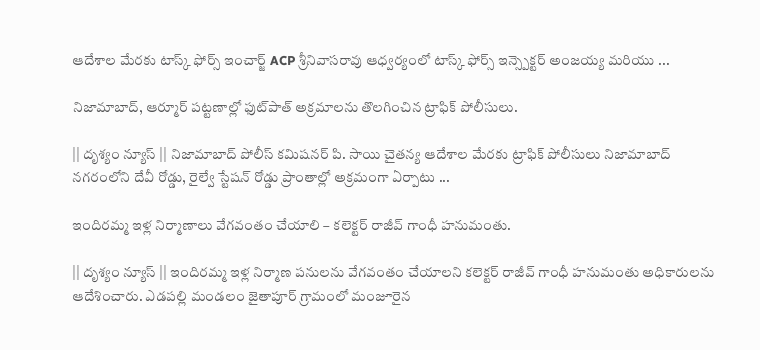ఆదేశాల మేరకు టాస్క్ ఫోర్స్ ఇంచార్జ్ ACP శ్రీనివాసరావు ఆధ్వర్యంలో టాస్క్ ఫోర్స్ ఇన్స్పెక్టర్ అంజయ్య మరియు ...

నిజామాబాద్, ఆర్మూర్ పట్టణాల్లో ఫుట్‌పాత్ అక్రమాలను తొలగించిన ట్రాఫిక్ పోలీసులు.

|| దృశ్యం న్యూస్ || నిజామాబాద్ పోలీస్ కమిషనర్ పి. సాయి చైతన్య ఆదేశాల మేరకు ట్రాఫిక్ పోలీసులు నిజామాబాద్ నగరంలోని దేవీ రోడ్డు, రైల్వే స్టేషన్ రోడ్డు ప్రాంతాల్లో అక్రమంగా ఏర్పాటు ...

ఇందిరమ్మ ఇళ్ల నిర్మాణాలు వేగవంతం చేయాలి – కలెక్టర్ రాజీవ్ గాంధీ హనుమంతు.

|| దృశ్యం న్యూస్ || ఇందిరమ్మ ఇళ్ల నిర్మాణ పనులను వేగవంతం చేయాలని కలెక్టర్ రాజీవ్ గాంధీ హనుమంతు అధికారులను ఆదేశించారు. ఎడపల్లి మండలం జైతాపూర్ గ్రామంలో మంజూరైన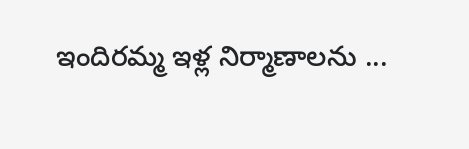ఇందిరమ్మ ఇళ్ల నిర్మాణాలను ...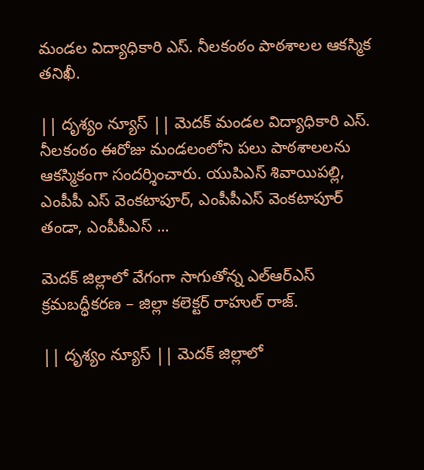మండల విద్యాధికారి ఎస్. నీలకంఠం పాఠశాలల ఆకస్మిక తనిఖీ.

|| దృశ్యం న్యూస్ || మెదక్ మండల విద్యాధికారి ఎస్. నీలకంఠం ఈరోజు మండలంలోని పలు పాఠశాలలను ఆకస్మికంగా సందర్శించారు. యుపిఎస్ శివాయిపల్లి, ఎంపీపీ ఎస్ వెంకటాపూర్, ఎంపీపీఎస్ వెంకటాపూర్ తండా, ఎంపీపీఎస్ ...

మెదక్ జిల్లాలో వేగంగా సాగుతోన్న ఎల్ఆర్ఎస్ క్రమబద్ధీకరణ – జిల్లా కలెక్టర్ రాహుల్ రాజ్.

|| దృశ్యం న్యూస్ || మెదక్ జిల్లాలో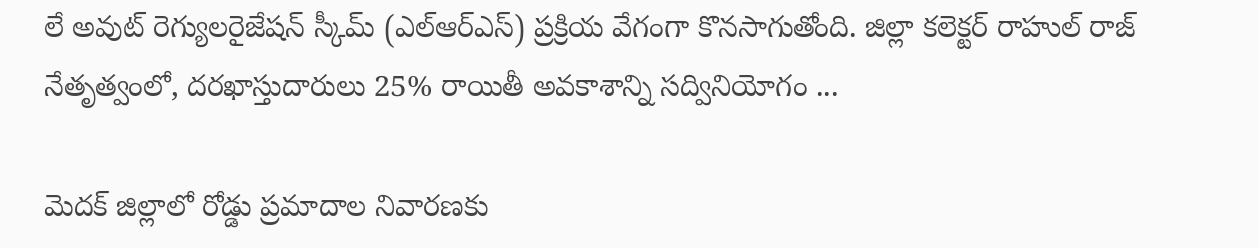లే అవుట్ రెగ్యులరైజేషన్ స్కీమ్ (ఎల్ఆర్ఎస్) ప్రక్రియ వేగంగా కొనసాగుతోంది. జిల్లా కలెక్టర్ రాహుల్ రాజ్ నేతృత్వంలో, దరఖాస్తుదారులు 25% రాయితీ అవకాశాన్ని సద్వినియోగం ...

మెదక్ జిల్లాలో రోడ్డు ప్రమాదాల నివారణకు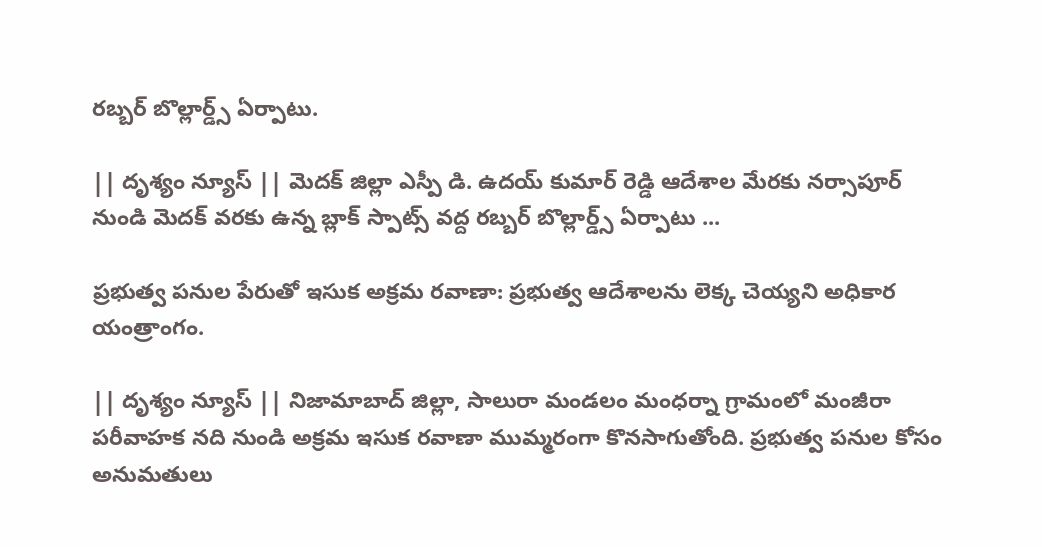రబ్బర్ బొల్లార్డ్స్ ఏర్పాటు.

|| దృశ్యం న్యూస్ || మెదక్ జిల్లా ఎస్పీ డి. ఉదయ్ కుమార్ రెడ్డి ఆదేశాల మేరకు నర్సాపూర్ నుండి మెదక్ వరకు ఉన్న బ్లాక్ స్పాట్స్ వద్ద రబ్బర్ బొల్లార్డ్స్ ఏర్పాటు ...

ప్రభుత్వ పనుల పేరుతో ఇసుక అక్రమ రవాణా: ప్రభుత్వ ఆదేశాలను లెక్క చెయ్యని అధికార యంత్రాంగం.

|| దృశ్యం న్యూస్ || నిజామాబాద్ జిల్లా, సాలురా మండలం మంధర్నా గ్రామంలో మంజీరా పరీవాహక నది నుండి అక్రమ ఇసుక రవాణా ముమ్మరంగా కొనసాగుతోంది. ప్రభుత్వ పనుల కోసం అనుమతులు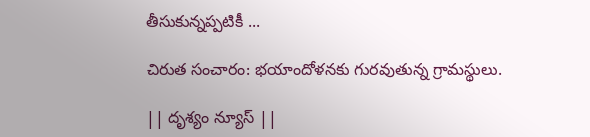తీసుకున్నప్పటికీ ...

చిరుత సంచారం: భయాందోళనకు గురవుతున్న గ్రామస్థులు.

|| దృశ్యం న్యూస్ ||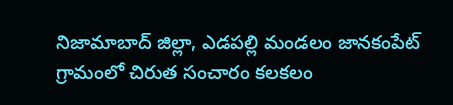నిజామాబాద్ జిల్లా, ఎడపల్లి మండలం జానకంపేట్ గ్రామంలో చిరుత సంచారం కలకలం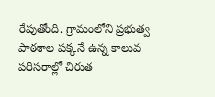రేపుతోంది. గ్రామంలోని ప్రభుత్వ పాఠశాల పక్కనే ఉన్న కాలువ పరిసరాల్లో చిరుత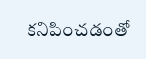కనిపించడంతో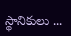స్థానికులు ...